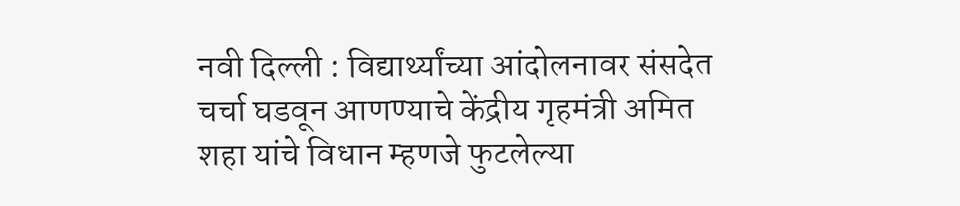नवी दिल्ली : विद्यार्थ्यांच्या आंदोलनावर संसदेत चर्चा घडवून आणण्याचे केंद्रीय गृहमंत्री अमित शहा यांचे विधान म्हणजे फुटलेल्या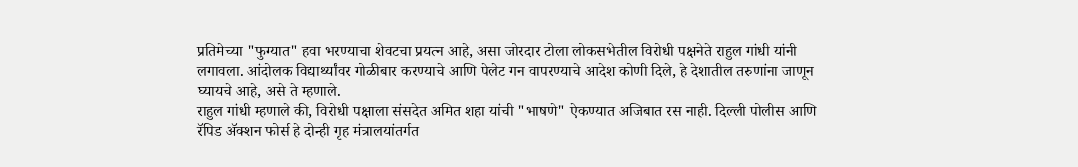प्रतिमेच्या "फुग्यात" हवा भरण्याचा शेवटचा प्रयत्न आहे, असा जोरदार टोला लोकसभेतील विरोधी पक्षनेते राहुल गांधी यांनी लगावला. आंदोलक विद्यार्थ्यांवर गोळीबार करण्याचे आणि पेलेट गन वापरण्याचे आदेश कोणी दिले, हे देशातील तरुणांना जाणून घ्यायचे आहे, असे ते म्हणाले.
राहुल गांधी म्हणाले की, विरोधी पक्षाला संसदेत अमित शहा यांची "भाषणे" ऐकण्यात अजिबात रस नाही. दिल्ली पोलीस आणि रॅपिड ॲक्शन फोर्स हे दोन्ही गृह मंत्रालयांतर्गत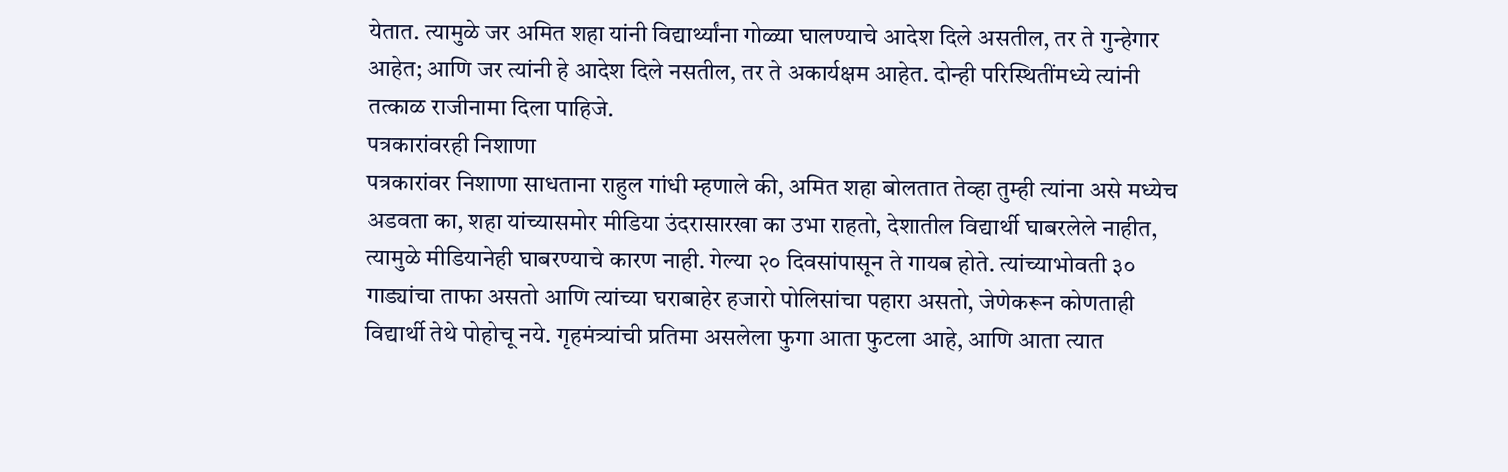येतात. त्यामुळे जर अमित शहा यांनी विद्यार्थ्यांना गोळ्या घालण्याचे आदेश दिले असतील, तर ते गुन्हेगार आहेत; आणि जर त्यांनी हे आदेश दिले नसतील, तर ते अकार्यक्षम आहेत. दोन्ही परिस्थितींमध्ये त्यांनी तत्काळ राजीनामा दिला पाहिजे.
पत्रकारांवरही निशाणा
पत्रकारांवर निशाणा साधताना राहुल गांधी म्हणाले की, अमित शहा बोलतात तेव्हा तुम्ही त्यांना असे मध्येच अडवता का, शहा यांच्यासमोर मीडिया उंदरासारखा का उभा राहतो, देशातील विद्यार्थी घाबरलेले नाहीत, त्यामुळे मीडियानेही घाबरण्याचे कारण नाही. गेल्या २० दिवसांपासून ते गायब होते. त्यांच्याभोवती ३० गाड्यांचा ताफा असतो आणि त्यांच्या घराबाहेर हजारो पोलिसांचा पहारा असतो, जेणेकरून कोणताही विद्यार्थी तेथे पोहोचू नये. गृहमंत्र्यांची प्रतिमा असलेला फुगा आता फुटला आहे, आणि आता त्यात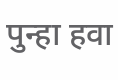पुन्हा हवा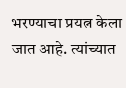भरण्याचा प्रयत्न केला जात आहे. त्यांच्यात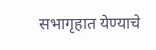सभागृहात येण्याचे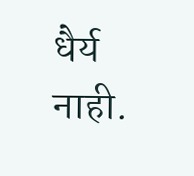धैर्य नाही.